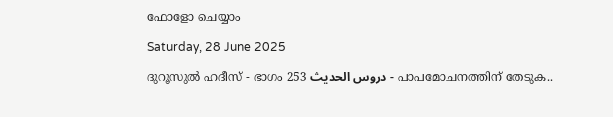ഫോളോ ചെയ്യാം

Saturday, 28 June 2025

ദുറൂസുല്‍ ഹദീസ് - ഭാഗം 253 دروس الحديث - പാപമോചനത്തിന് തേടുക..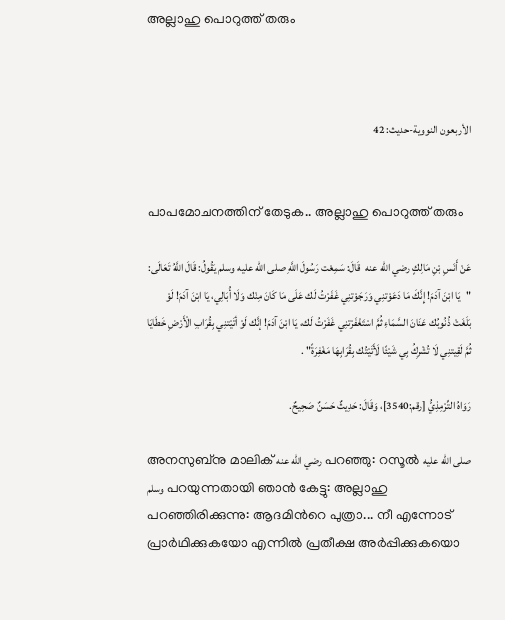അല്ലാഹു പൊറുത്ത് തരും



الأربعون النووية-حديث: 42


പാപമോചനത്തിന് തേടുക.. അല്ലാഹു പൊറുത്ത് തരും

عَنْ أَنَسِ بْنِ مَالِكٍ رضي الله عنه  قَالَ: سَمِعْت رَسُولَ اللَّهِ صلى الله عليه وسلم يَقُولُ: قَالَ اللَّهُ تَعَالَى: "يَا ابْنَ آدَمَ! إِنَّكَ مَا دَعَوْتنِي وَرَجَوْتنِي غَفَرْتُ لَك عَلَى مَا كَانَ مِنْك وَلَا أُبَالِي، يَا ابْنَ آدَمَ! لَوْ بَلَغَتْ ذُنُوبُك عَنَانَ السَّمَاءِ ثُمَّ اسْتَغْفَرْتنِي غَفَرْتُ لَك، يَا ابْنَ آدَمَ! إنَّك لَوْ أتَيْتنِي بِقُرَابِ الْأَرْضِ خَطَايَا ثُمَّ لَقِيتنِي لَا تُشْرِكُ بِي شَيْئًا لَأَتَيْتُك بِقُرَابِهَا مَغْفِرَةً" .

رَوَاهُ التِّرْمِذِيُّ [رقم:3540]، وَقَالَ: حَدِيثٌ حَسَنٌ صَحِيحٌ.

അനസുബ്നു മാലിക് رضي الله عنه പറഞ്ഞു: റസൂല്‍ صلى الله عليه وسلم പറയുന്നതായി ഞാന്‍ കേട്ടു: അല്ലാഹു പറഞ്ഞിരിക്കുന്നു: ആദമിന്‍റെ പുത്രാ... നീ എന്നോട് പ്രാര്‍ഥിക്കുകയോ എന്നില്‍ പ്രതീക്ഷ അര്‍പ്പിക്കുകയൊ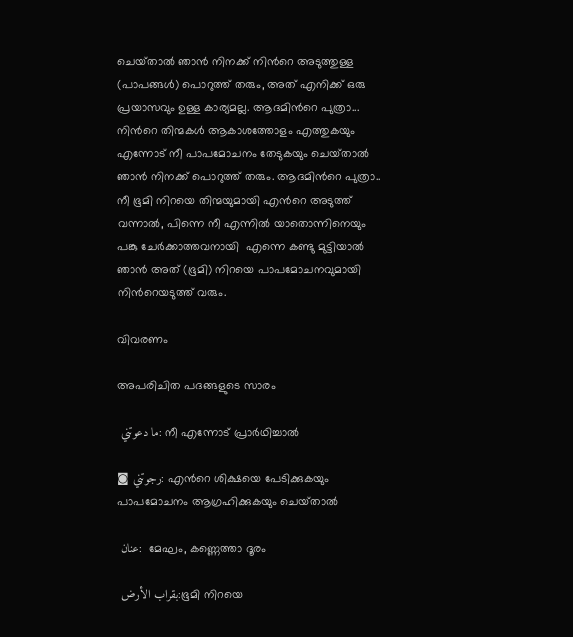ചെയ്‌താല്‍ ഞാന്‍ നിനക്ക് നിന്‍റെ അടുത്തുള്ള (പാപങ്ങള്‍) പൊറുത്ത് തരും, അത് എനിക്ക് ഒരു പ്രയാസവും ഉള്ള കാര്യമല്ല. ആദമിന്‍റെ പുത്രാ... നിന്‍റെ തിന്മകള്‍ ആകാശത്തോളം എത്തുകയും എന്നോട് നീ പാപമോചനം തേടുകയും ചെയ്‌താല്‍ ഞാന്‍ നിനക്ക് പൊറുത്ത് തരും. ആദമിന്‍റെ പുത്രാ.. നീ ഭൂമി നിറയെ തിന്മയുമായി എന്‍റെ അടുത്ത് വന്നാല്‍, പിന്നെ നീ എന്നില്‍ യാതൊന്നിനെയും പങ്കു ചേര്‍ക്കാത്തവനായി  എന്നെ കണ്ടു മുട്ടിയാല്‍ ഞാന്‍ അത് (ഭൂമി) നിറയെ പാപമോചനവുമായി നിന്‍റെയടുത്ത് വരും.

വിവരണം

അപരിചിത പദങ്ങളുടെ സാരം

 ما دعوتني: നീ എന്നോട് പ്രാര്‍ഥിച്ചാല്‍

◙ رجوتني: എന്‍റെ ശിക്ഷയെ പേടിക്കുകയും പാപമോചനം ആഗ്രഹിക്കുകയും ചെയ്‌താല്‍

 عنان:  മേഘം, കണ്ണെത്താ ദൂരം

 بقراب الأرض:ഭൂമി നിറയെ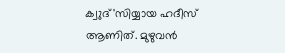ക്വുദ്'സിയ്യായ ഹദീസ് ആണിത്. മുഴുവന്‍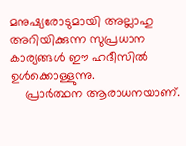മനുഷ്യരോടുമായി അല്ലാഹു അറിയിക്കുന്ന സുപ്രധാന കാര്യങ്ങള്‍ ഈ ഹദീസില്‍ ഉള്‍ക്കൊള്ളുന്നു.
    പ്രാര്‍ത്ഥന ആരാധനയാണ്.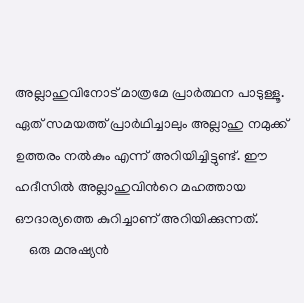അല്ലാഹുവിനോട് മാത്രമേ പ്രാര്‍ത്ഥന പാടുള്ളൂ. ഏത് സമയത്ത് പ്രാര്‍ഥിച്ചാലും അല്ലാഹു നമുക്ക് ഉത്തരം നല്‍കും എന്ന് അറിയിച്ചിട്ടുണ്ട്. ഈ ഹദീസില്‍ അല്ലാഹുവിന്‍റെ മഹത്തായ ഔദാര്യത്തെ കുറിച്ചാണ് അറിയിക്കുന്നത്.
    ഒരു മനുഷ്യന്‍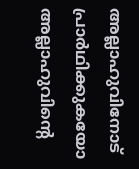അല്ലാഹുവിനോട് പ്രാര്‍ഥിക്കുകയോ അല്ലാഹുവിന്‍റെ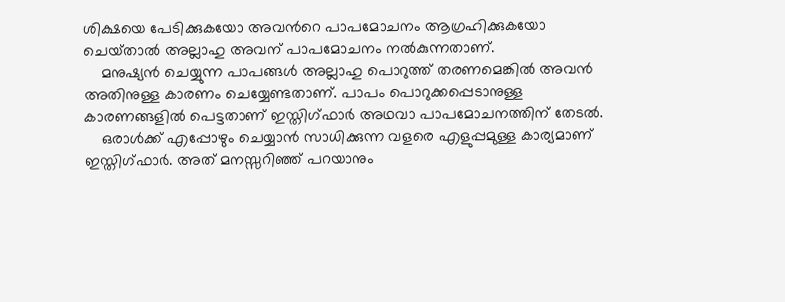ശിക്ഷയെ പേടിക്കുകയോ അവന്‍റെ പാപമോചനം ആഗ്രഹിക്കുകയോ ചെയ്‌താല്‍ അല്ലാഹു അവന് പാപമോചനം നല്‍കുന്നതാണ്.
    മനുഷ്യന്‍ ചെയ്യുന്ന പാപങ്ങള്‍ അല്ലാഹു പൊറുത്ത് തരണമെങ്കില്‍ അവന്‍ അതിനുള്ള കാരണം ചെയ്യേണ്ടതാണ്. പാപം പൊറുക്കപ്പെടാനുള്ള കാരണങ്ങളില്‍ പെട്ടതാണ് ഇസ്തിഗ്ഫാര്‍ അഥവാ പാപമോചനത്തിന് തേടല്‍.
    ഒരാള്‍ക്ക് എപ്പോഴും ചെയ്യാന്‍ സാധിക്കുന്ന വളരെ എളുപ്പമുള്ള കാര്യമാണ് ഇസ്തിഗ്ഫാര്‍. അത് മനസ്സറിഞ്ഞ് പറയാനും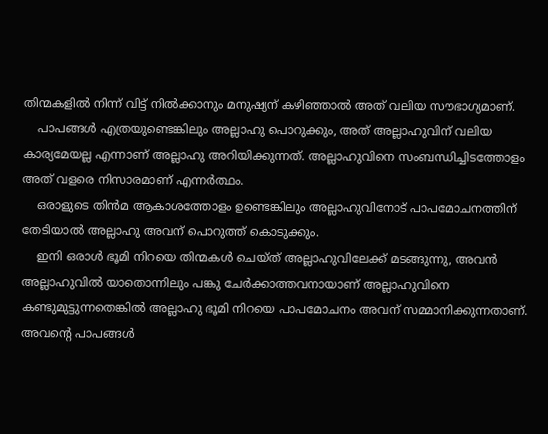തിന്മകളില്‍ നിന്ന് വിട്ട് നില്‍ക്കാനും മനുഷ്യന് കഴിഞ്ഞാല്‍ അത് വലിയ സൗഭാഗ്യമാണ്.
    പാപങ്ങള്‍ എത്രയുണ്ടെങ്കിലും അല്ലാഹു പൊറുക്കും, അത് അല്ലാഹുവിന് വലിയ കാര്യമേയല്ല എന്നാണ് അല്ലാഹു അറിയിക്കുന്നത്. അല്ലാഹുവിനെ സംബന്ധിച്ചിടത്തോളം അത് വളരെ നിസാരമാണ് എന്നര്‍ത്ഥം.
    ഒരാളുടെ തിന്‍മ ആകാശത്തോളം ഉണ്ടെങ്കിലും അല്ലാഹുവിനോട് പാപമോചനത്തിന് തേടിയാല്‍ അല്ലാഹു അവന് പൊറുത്ത് കൊടുക്കും.
    ഇനി ഒരാള്‍ ഭൂമി നിറയെ തിന്മകള്‍ ചെയ്ത് അല്ലാഹുവിലേക്ക് മടങ്ങുന്നു, അവന്‍ അല്ലാഹുവില്‍ യാതൊന്നിലും പങ്കു ചേര്‍ക്കാത്തവനായാണ് അല്ലാഹുവിനെ കണ്ടുമുട്ടുന്നതെങ്കില്‍ അല്ലാഹു ഭൂമി നിറയെ പാപമോചനം അവന് സമ്മാനിക്കുന്നതാണ്. അവന്‍റെ പാപങ്ങള്‍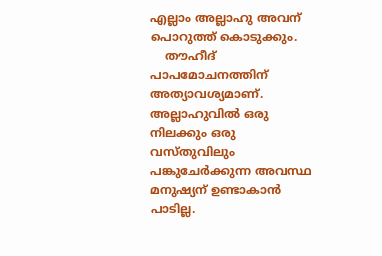എല്ലാം അല്ലാഹു അവന് പൊറുത്ത് കൊടുക്കും.
    തൗഹീദ് പാപമോചനത്തിന് അത്യാവശ്യമാണ്. അല്ലാഹുവില്‍ ഒരു നിലക്കും ഒരു വസ്തുവിലും പങ്കുചേര്‍ക്കുന്ന അവസ്ഥ മനുഷ്യന് ഉണ്ടാകാന്‍ പാടില്ല.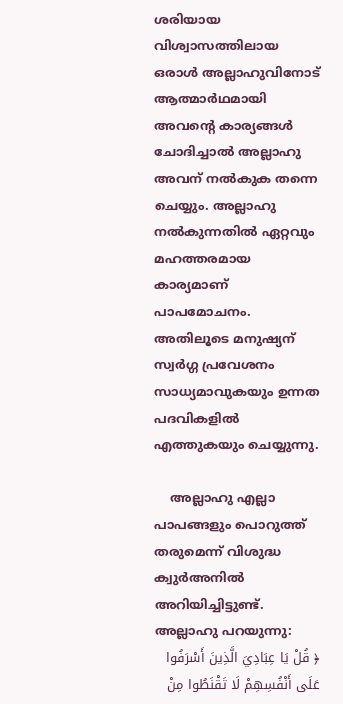ശരിയായ വിശ്വാസത്തിലായ ഒരാള്‍ അല്ലാഹുവിനോട് ആത്മാര്‍ഥമായി അവന്‍റെ കാര്യങ്ങള്‍ ചോദിച്ചാല്‍ അല്ലാഹു അവന് നല്‍കുക തന്നെ ചെയ്യും. അല്ലാഹു നല്‍കുന്നതില്‍ ഏറ്റവും മഹത്തരമായ കാര്യമാണ് പാപമോചനം. അതിലൂടെ മനുഷ്യന് സ്വര്‍ഗ്ഗ പ്രവേശനം സാധ്യമാവുകയും ഉന്നത പദവികളില്‍ എത്തുകയും ചെയ്യുന്നു.

    അല്ലാഹു എല്ലാ പാപങ്ങളും പൊറുത്ത് തരുമെന്ന് വിശുദ്ധ ക്വുര്‍അനില്‍ അറിയിച്ചിട്ടുണ്ട്. അല്ലാഹു പറയുന്നു:
﴿ قُلْ يَا عِبَادِيَ الَّذِينَ أَسْرَفُوا عَلَى أَنْفُسِهِمْ لَا تَقْنَطُوا مِنْ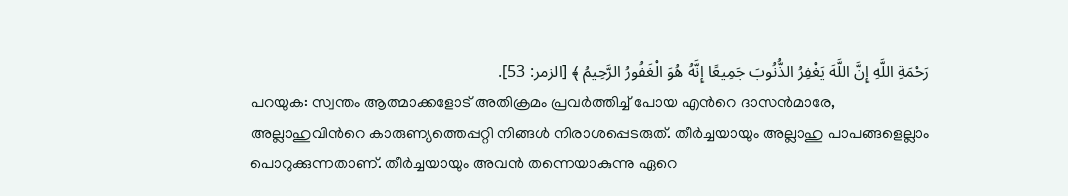رَحْمَةِ اللَّهِ إِنَّ اللَّهَ يَغْفِرُ الذُّنُوبَ جَمِيعًا إِنَّهُ هُوَ الْغَفُورُ الرَّحِيمُ ﴾ [الزمر: 53].
പറയുക: സ്വന്തം ആത്മാക്കളോട് അതിക്രമം പ്രവർത്തിച്ച് പോയ എന്‍റെ ദാസൻമാരേ, അല്ലാഹുവിന്‍റെ കാരുണ്യത്തെപ്പറ്റി നിങ്ങൾ നിരാശപ്പെടരുത്. തീർച്ചയായും അല്ലാഹു പാപങ്ങളെല്ലാം പൊറുക്കുന്നതാണ്. തീർച്ചയായും അവൻ തന്നെയാകുന്നു ഏറെ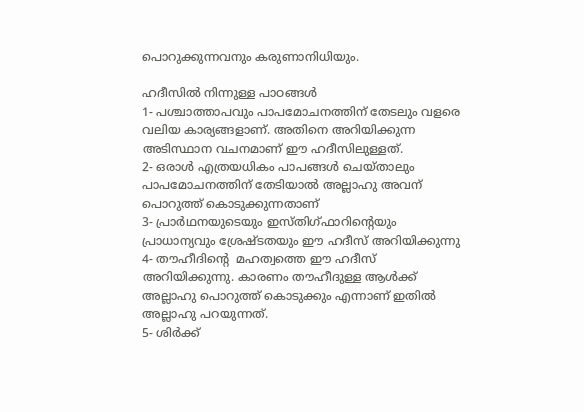പൊറുക്കുന്നവനും കരുണാനിധിയും.

ഹദീസില്‍ നിന്നുള്ള പാഠങ്ങള്‍
1- പശ്ചാത്താപവും പാപമോചനത്തിന് തേടലും വളരെ വലിയ കാര്യങ്ങളാണ്. അതിനെ അറിയിക്കുന്ന അടിസ്ഥാന വചനമാണ് ഈ ഹദീസിലുള്ളത്.
2- ഒരാള്‍ എത്രയധികം പാപങ്ങള്‍ ചെയ്താലും പാപമോചനത്തിന് തേടിയാല്‍ അല്ലാഹു അവന് പൊറുത്ത് കൊടുക്കുന്നതാണ്
3- പ്രാര്‍ഥനയുടെയും ഇസ്തിഗ്ഫാറിന്‍റെയും പ്രാധാന്യവും ശ്രേഷ്ടതയും ഈ ഹദീസ് അറിയിക്കുന്നു
4- തൗഹീദിന്‍റെ  മഹത്വത്തെ ഈ ഹദീസ് അറിയിക്കുന്നു. കാരണം തൗഹീദുള്ള ആള്‍ക്ക് അല്ലാഹു പൊറുത്ത് കൊടുക്കും എന്നാണ് ഇതില്‍ അല്ലാഹു പറയുന്നത്.
5- ശിര്‍ക്ക്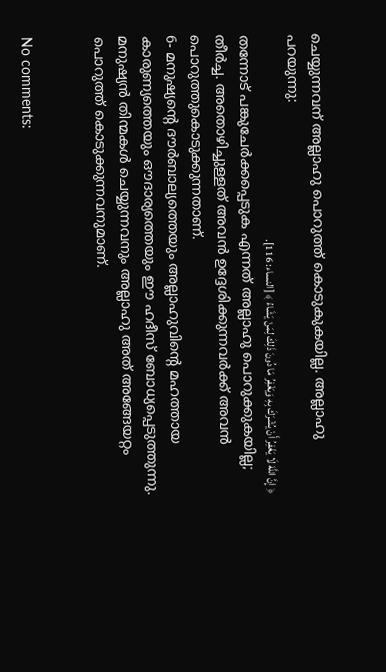ചെയ്യുന്നവന് അല്ലാഹു പൊറുത്ത് കൊടുകുകയില്ല. അല്ലാഹു പറയുന്നു:
﴿ إِنَّ اللَّهَ لَا يَغْفِرُ أَنْ يُشْرَكَ بِهِ وَيَغْفِرُ مَا دُونَ ذَلِكَ لِمَنْ يَشَاءُ ﴾ [النساء: 116].
തന്നോട് പങ്കുചേർക്കപ്പെടുക എന്നത് അല്ലാഹു പൊറുക്കുകയില്ല; തീർച്ച. അതൊഴിച്ചുള്ളത് അവൻ ഉദ്ദേശിക്കുന്നവർക്ക് അവൻ പൊറുത്തുകൊടുക്കുന്നതാണ്.
6- മനുഷ്യന്‍റെ ദൗര്‍ബാല്യത്തെയും അല്ലാഹുവിന്‍റെ മഹത്തായ കാരുണ്യത്തെയും ഔദാര്യത്തെയും ഈ ഹദീസ് ബോധ്യപ്പെടുത്തുന്നു. മനുഷ്യന്‍ തിന്മകള്‍ ചെയ്യുന്നവനും അല്ലാഹു അത് അങ്ങേയറ്റം പൊറുത്ത് കൊടുക്കുന്നവനുമാണ്.


No comments: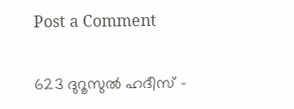Post a Comment

623 ദുറൂസുല്‍ ഹദീസ് -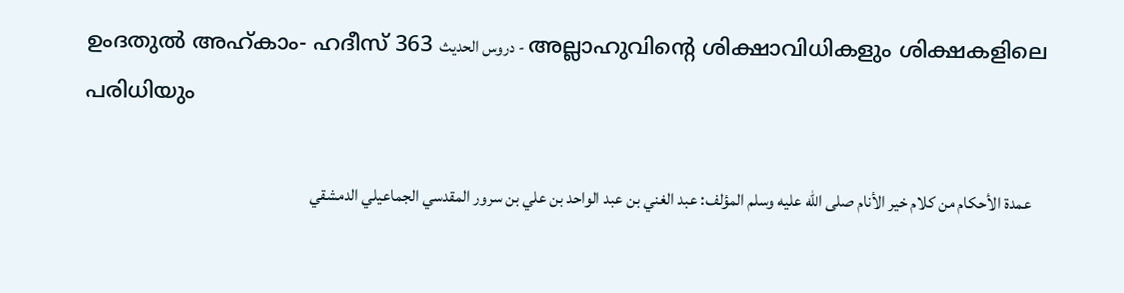ഉംദതുല്‍ അഹ്കാം- ഹദീസ് 363 دروس الحديث - അല്ലാഹുവിന്‍റെ ശിക്ഷാവിധികളും ശിക്ഷകളിലെ പരിധിയും

    عمدة الأحكام من كلام خير الأنام صلى الله عليه وسلم المؤلف: عبد الغني بن عبد الواحد بن علي بن سرور المقدسي الجماعيلي الدمشقي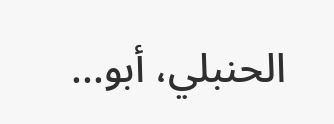الحنبلي، أبو...